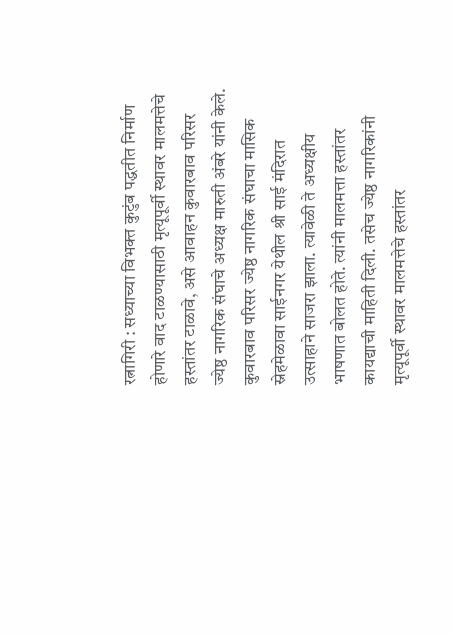रत्नागिरी : सध्याच्या विभक्त कुटुंब पद्धतीत निर्माण होणारे वाद टाळण्यासाठी मृत्यूपूर्वी स्थावर मालमत्तेचे हस्तांतर टाळावे, असे आवाहन कुवारबाव परिसर ज्येष्ठ नागरिक संघाचे अध्यक्ष मारुती अंबरे यांनी केले.
कुवारबाव परिसर ज्येष्ठ नागरिक संघाचा मासिक स्नेहमेळावा साईनगर येथील श्री साई मंदिरात उत्साहाने साजरा झाला. त्यावेळी ते अध्यक्षीय भाषणात बोलत होते. त्यांनी मालमत्ता हस्तांतर कायद्याची माहिती दिली. तसेच ज्येष्ठ नागरिकांनी मृत्यूपूर्वी स्थावर मालमत्तेचे हस्तांतर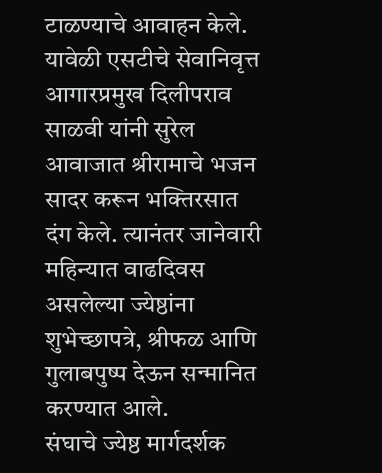टाळण्याचे आवाहन केले.
यावेळी एसटीचे सेवानिवृत्त आगारप्रमुख दिलीपराव साळवी यांनी सुरेल आवाजात श्रीरामाचे भजन सादर करून भक्तिरसात दंग केले. त्यानंतर जानेवारी महिन्यात वाढदिवस असलेल्या ज्येष्ठांना शुभेच्छापत्रे, श्रीफळ आणि गुलाबपुष्प देऊन सन्मानित करण्यात आले.
संघाचे ज्येष्ठ मार्गदर्शक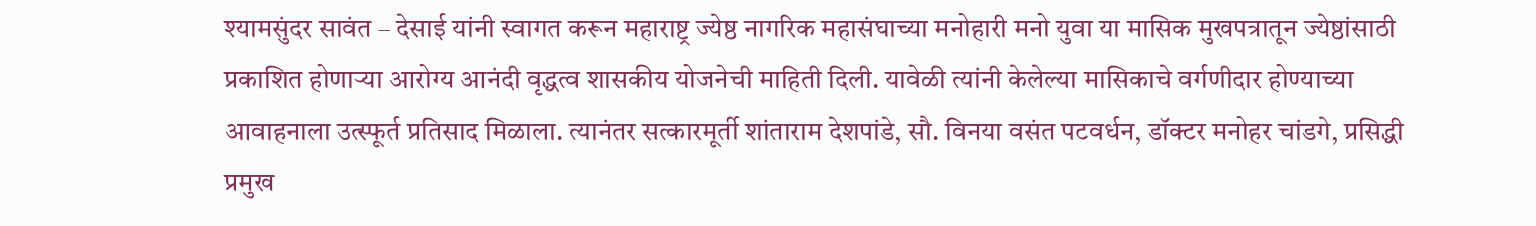श्यामसुंदर सावंत – देसाई यांनी स्वागत करून महाराष्ट्र ज्येष्ठ नागरिक महासंघाच्या मनोहारी मनो युवा या मासिक मुखपत्रातून ज्येष्ठांसाठी प्रकाशित होणाऱ्या आरोग्य आनंदी वृद्धत्व शासकीय योजनेची माहिती दिली. यावेळी त्यांनी केलेल्या मासिकाचे वर्गणीदार होण्याच्या आवाहनाला उत्स्फूर्त प्रतिसाद मिळाला. त्यानंतर सत्कारमूर्ती शांताराम देशपांडे, सौ. विनया वसंत पटवर्धन, डॉक्टर मनोहर चांडगे, प्रसिद्धी प्रमुख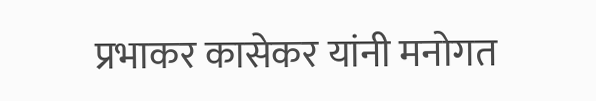प्रभाकर कासेकर यांनी मनोगत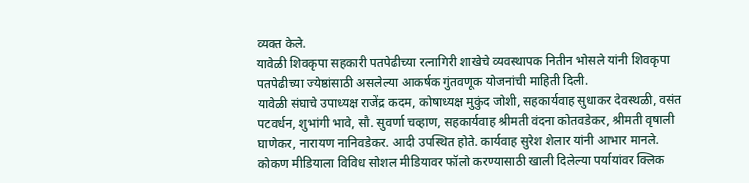व्यक्त केले.
यावेळी शिवकृपा सहकारी पतपेढीच्या रत्नागिरी शाखेचे व्यवस्थापक नितीन भोसले यांनी शिवकृपा पतपेढीच्या ज्येष्ठांसाठी असलेल्या आकर्षक गुंतवणूक योजनांची माहिती दिली.
यावेळी संघाचे उपाध्यक्ष राजेंद्र कदम, कोषाध्यक्ष मुकुंद जोशी, सहकार्यवाह सुधाकर देवस्थळी, वसंत पटवर्धन, शुभांगी भावे, सौ. सुवर्णा चव्हाण, सहकार्यवाह श्रीमती वंदना कोतवडेकर, श्रीमती वृषाली घाणेकर, नारायण नानिवडेकर. आदी उपस्थित होते. कार्यवाह सुरेश शेलार यांनी आभार मानले.
कोकण मीडियाला विविध सोशल मीडियावर फॉलो करण्यासाठी खाली दिलेल्या पर्यायांवर क्लिक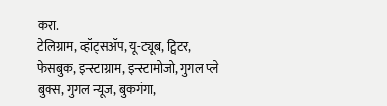करा.
टेलिग्राम, व्हॉट्सॲप, यू-ट्यूब, ट्विटर, फेसबुक, इन्स्टाग्राम, इन्स्टामोजो, गुगल प्ले बुक्स, गुगल न्यूज, बुकगंगा,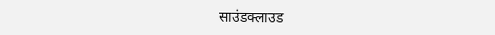साउंडक्लाउड